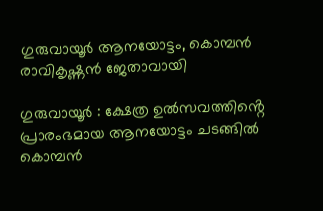ഗുരുവായൂർ ആനയോട്ടം, കൊമ്പൻ രാവികൃഷ്ണൻ ജേതാവായി

ഗുരുവായൂർ : ക്ഷേത്ര ഉൽസവത്തിൻ്റെ പ്രാരംഭമായ ആനയോട്ടം ചടങ്ങിൽ കൊമ്പൻ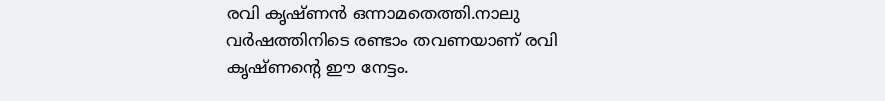രവി കൃഷ്ണൻ ഒന്നാമതെത്തി.നാലു വർഷത്തിനിടെ രണ്ടാം തവണയാണ് രവി കൃഷ്ണൻ്റെ ഈ നേട്ടം.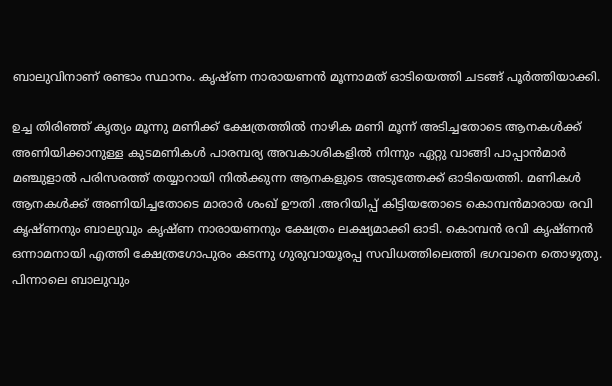ബാലുവിനാണ് രണ്ടാം സ്ഥാനം. കൃഷ്ണ നാരായണൻ മൂന്നാമത് ഓടിയെത്തി ചടങ്ങ് പൂർത്തിയാക്കി.

ഉച്ച തിരിഞ്ഞ് കൃത്യം മൂന്നു മണിക്ക് ക്ഷേത്രത്തിൽ നാഴിക മണി മൂന്ന് അടിച്ചതോടെ ആനകൾക്ക് അണിയിക്കാനുള്ള കുടമണികൾ പാരമ്പര്യ അവകാശികളിൽ നിന്നും ഏറ്റു വാങ്ങി പാപ്പാൻമാർ മഞ്ചുളാൽ പരിസരത്ത് തയ്യാറായി നിൽക്കുന്ന ആനകളുടെ അടുത്തേക്ക് ഓടിയെത്തി. മണികൾ ആനകൾക്ക് അണിയിച്ചതോടെ മാരാർ ശംഖ് ഊതി .അറിയിപ്പ് കിട്ടിയതോടെ കൊമ്പൻമാരായ രവി കൃഷ്ണനും ബാലുവും കൃഷ്ണ നാരായണനും ക്ഷേത്രം ലക്ഷ്യമാക്കി ഓടി. കൊമ്പൻ രവി കൃഷ്ണൻ ഒന്നാമനായി എത്തി ക്ഷേത്രഗോപുരം കടന്നു ഗുരുവായൂരപ്പ സവിധത്തിലെത്തി ഭഗവാനെ തൊഴുതു.
പിന്നാലെ ബാലുവും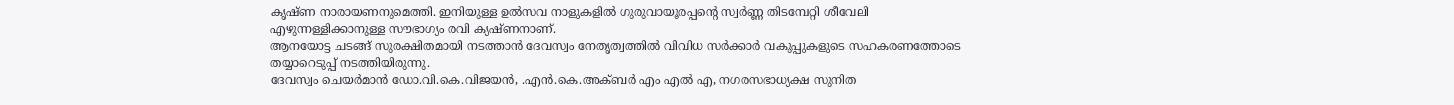കൃഷ്ണ നാരായണനുമെത്തി. ഇനിയുള്ള ഉൽസവ നാളുകളിൽ ഗുരുവായൂരപ്പൻ്റെ സ്വർണ്ണ തിടമ്പേറ്റി ശീവേലി എഴുന്നള്ളിക്കാനുള്ള സൗഭാഗ്യം രവി ക്യഷ്ണനാണ്.
ആനയോട്ട ചടങ്ങ് സുരക്ഷിതമായി നടത്താൻ ദേവസ്വം നേതൃത്വത്തിൽ വിവിധ സർക്കാർ വകുപ്പുകളുടെ സഹകരണത്തോടെ തയ്യാറെടുപ്പ് നടത്തിയിരുന്നു.
ദേവസ്വം ചെയർമാൻ ഡോ.വി.കെ.വിജയൻ, .എൻ.കെ.അക്ബർ എം എൽ എ, നഗരസഭാധ്യക്ഷ സുനിത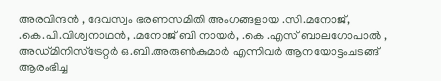അരവിന്ദൻ , ദേവസ്വം ഭരണസമിതി അംഗങ്ങളായ .സി.മനോജ്, .കെ.പി.വിശ്വനാഥൻ, .മനോജ് ബി നായർ, .കെ .എസ് ബാലഗോപാൽ , അഡ്മിനിസ്ട്രേറ്റർ ഒ.ബി.അരുൺകുമാർ എന്നിവർ ആനയോട്ടംചടങ്ങ് ആരംഭിച്ച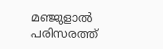മഞ്ജുളാൽ പരിസരത്ത്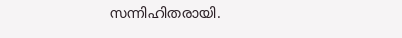സന്നിഹിതരായി.